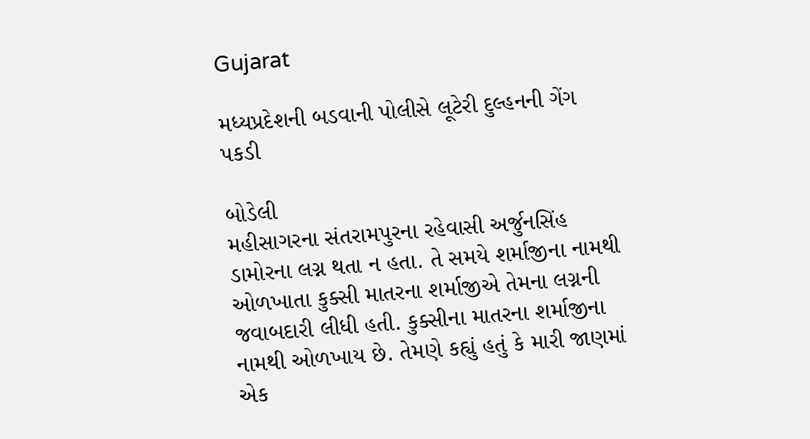Gujarat

મધ્યપ્રદેશની બડવાની પોલીસે લૂટેરી દુલ્હનની ગેંગ પકડી

બોડેલી
મહીસાગરના સંતરામપુરના રહેવાસી અર્જુનસિંહ ડામોરના લગ્ન થતા ન હતા. તે સમયે શર્માજીના નામથી ઓળખાતા કુક્સી માતરના શર્માજીએ તેમના લગ્નની જવાબદારી લીધી હતી. કુક્સીના માતરના શર્માજીના નામથી ઓળખાય છે. તેમણે કહ્યું હતું કે મારી જાણમાં એક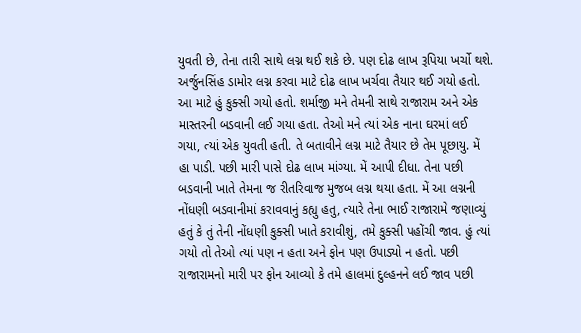યુવતી છે, તેના તારી સાથે લગ્ન થઈ શકે છે. પણ દોઢ લાખ રૂપિયા ખર્ચો થશે. અર્જુનસિંહ ડામોર લગ્ન કરવા માટે દોઢ લાખ ખર્ચવા તૈયાર થઈ ગયો હતો. આ માટે હું કુક્સી ગયો હતો. શર્માજી મને તેમની સાથે રાજારામ અને એક માસ્તરની બડવાની લઈ ગયા હતા. તેઓ મને ત્યાં એક નાના ઘરમાં લઈ ગયા, ત્યાં એક યુવતી હતી. તે બતાવીને લગ્ન માટે તૈયાર છે તેમ પૂછાયુ. મેં હા પાડી. પછી મારી પાસે દોઢ લાખ માંગ્યા. મેં આપી દીધા. તેના પછી બડવાની ખાતે તેમના જ રીતરિવાજ મુજબ લગ્ન થયા હતા. મેં આ લગ્નની નોંધણી બડવાનીમાં કરાવવાનું કહ્યુ હતુ, ત્યારે તેના ભાઈ રાજારામે જણાવ્યું હતું કે તું તેની નોંધણી કુક્સી ખાતે કરાવીશું, તમે કુક્સી પહોંચી જાવ. હું ત્યાં ગયો તો તેઓ ત્યાં પણ ન હતા અને ફોન પણ ઉપાડ્યો ન હતો. પછી રાજારામનો મારી પર ફોન આવ્યો કે તમે હાલમાં દુલ્હનને લઈ જાવ પછી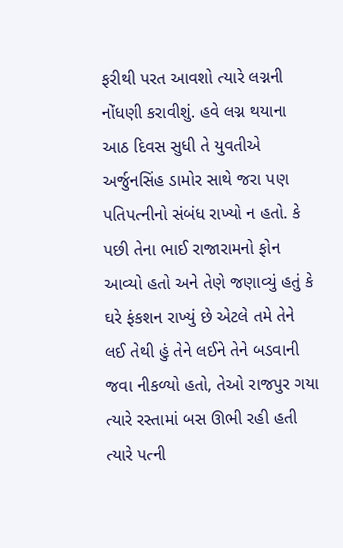ફરીથી પરત આવશો ત્યારે લગ્નની નોંધણી કરાવીશું. હવે લગ્ન થયાના આઠ દિવસ સુધી તે યુવતીએ અર્જુનસિંહ ડામોર સાથે જરા પણ પતિપત્નીનો સંબંધ રાખ્યો ન હતો. કે પછી તેના ભાઈ રાજારામનો ફોન આવ્યો હતો અને તેણે જણાવ્યું હતું કે ઘરે ફંકશન રાખ્યું છે એટલે તમે તેને લઈ તેથી હું તેને લઈને તેને બડવાની જવા નીકળ્યો હતો, તેઓ રાજપુર ગયા ત્યારે રસ્તામાં બસ ઊભી રહી હતી ત્યારે પત્ની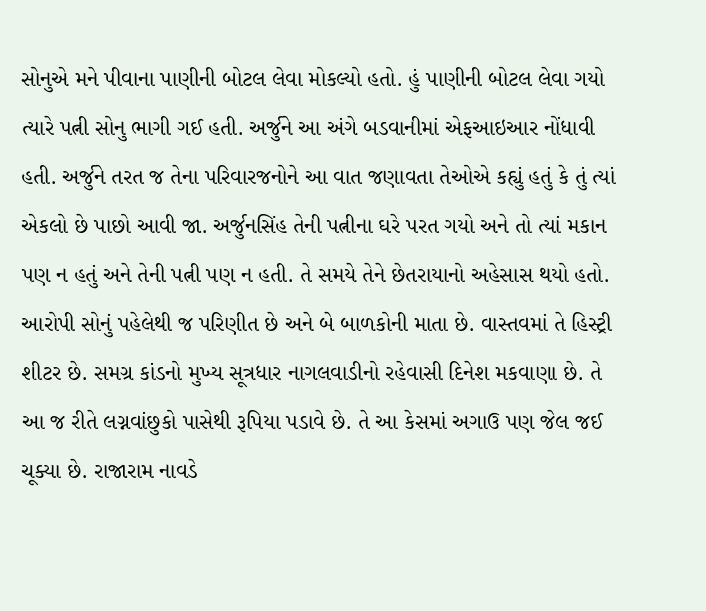સોનુએ મને પીવાના પાણીની બોટલ લેવા મોકલ્યો હતો. હું પાણીની બોટલ લેવા ગયો ત્યારે પત્ની સોનુ ભાગી ગઈ હતી. અર્જુને આ અંગે બડવાનીમાં એફઆઇઆર નોંધાવી હતી. અર્જુને તરત જ તેના પરિવારજનોને આ વાત જણાવતા તેઓએ કહ્યું હતું કે તું ત્યાં એકલો છે પાછો આવી જા. અર્જુનસિંહ તેની પત્નીના ઘરે પરત ગયો અને તો ત્યાં મકાન પણ ન હતું અને તેની પત્ની પણ ન હતી. તે સમયે તેને છેતરાયાનો અહેસાસ થયો હતો. આરોપી સોનું પહેલેથી જ પરિણીત છે અને બે બાળકોની માતા છે. વાસ્તવમાં તે હિસ્ટ્રી શીટર છે. સમગ્ર કાંડનો મુખ્ય સૂત્રધાર નાગલવાડીનો રહેવાસી દિનેશ મકવાણા છે. તે આ જ રીતે લગ્નવાંછુકો પાસેથી રૂપિયા પડાવે છે. તે આ કેસમાં અગાઉ પણ જેલ જઈ ચૂક્યા છે. રાજારામ નાવડે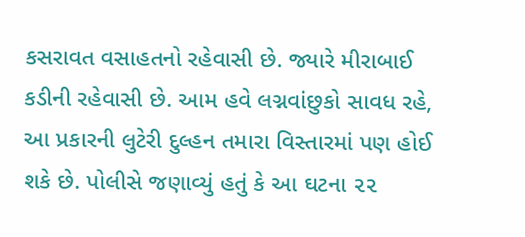કસરાવત વસાહતનો રહેવાસી છે. જ્યારે મીરાબાઈ કડીની રહેવાસી છે. આમ હવે લગ્નવાંછુકો સાવધ રહે, આ પ્રકારની લુટેરી દુલ્હન તમારા વિસ્તારમાં પણ હોઈ શકે છે. પોલીસે જણાવ્યું હતું કે આ ઘટના ૨૨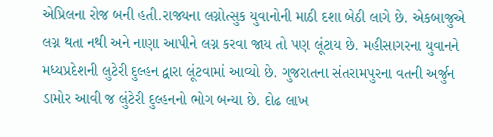એપ્રિલના રોજ બની હતી.રાજ્યના લગ્નોત્સુક યુવાનોની માઠી દશા બેઠી લાગે છે. એકબાજુએ લગ્ન થતા નથી અને નાણા આપીને લગ્ન કરવા જાય તો પણ લૂંટાય છે. મહીસાગરના યુવાનને મધ્યપ્રદેશની લુટેરી દુલ્હન દ્વારા લૂંટવામાં આવ્યો છે. ગુજરાતના સંતરામપુરના વતની અર્જુન ડામોર આવી જ લુંટેરી દુલ્હનનો ભોગ બન્યા છે. દોઢ લાખ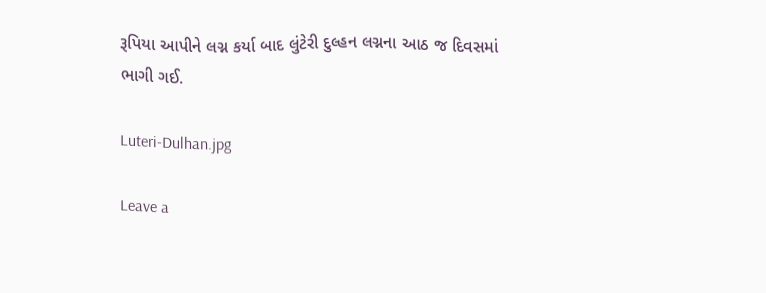રૂપિયા આપીને લગ્ન કર્યા બાદ લુંટેરી દુલ્હન લગ્નના આઠ જ દિવસમાં ભાગી ગઈ.

Luteri-Dulhan.jpg

Leave a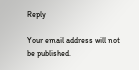Reply

Your email address will not be published.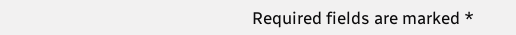Required fields are marked *